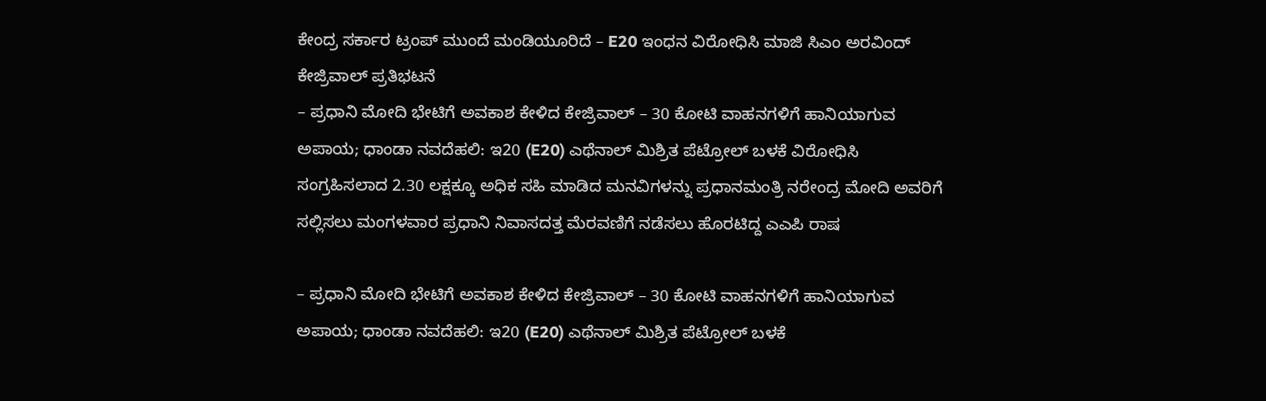ಕೇಂದ್ರ ಸರ್ಕಾರ ಟ್ರಂಪ್ ಮುಂದೆ ಮಂಡಿಯೂರಿದೆ – E20 ಇಂಧನ ವಿರೋಧಿಸಿ ಮಾಜಿ ಸಿಎಂ ಅರವಿಂದ್ ಕೇಜ್ರಿವಾಲ್ ಪ್ರತಿಭಟನೆ
– ಪ್ರಧಾನಿ ಮೋದಿ ಭೇಟಿಗೆ ಅವಕಾಶ ಕೇಳಿದ ಕೇಜ್ರಿವಾಲ್ – 30 ಕೋಟಿ ವಾಹನಗಳಿಗೆ ಹಾನಿಯಾಗುವ ಅಪಾಯ; ಧಾಂಡಾ ನವದೆಹಲಿ: ಇ20 (E20) ಎಥೆನಾಲ್ ಮಿಶ್ರಿತ ಪೆಟ್ರೋಲ್ ಬಳಕೆ ವಿರೋಧಿಸಿ ಸಂಗ್ರಹಿಸಲಾದ 2.30 ಲಕ್ಷಕ್ಕೂ ಅಧಿಕ ಸಹಿ ಮಾಡಿದ ಮನವಿಗಳನ್ನು ಪ್ರಧಾನಮಂತ್ರಿ ನರೇಂದ್ರ ಮೋದಿ ಅವರಿಗೆ ಸಲ್ಲಿಸಲು ಮಂಗಳವಾರ ಪ್ರಧಾನಿ ನಿವಾಸದತ್ತ ಮೆರವಣಿಗೆ ನಡೆಸಲು ಹೊರಟಿದ್ದ ಎಎಪಿ ರಾಷ

– ಪ್ರಧಾನಿ ಮೋದಿ ಭೇಟಿಗೆ ಅವಕಾಶ ಕೇಳಿದ ಕೇಜ್ರಿವಾಲ್ – 30 ಕೋಟಿ ವಾಹನಗಳಿಗೆ ಹಾನಿಯಾಗುವ ಅಪಾಯ; ಧಾಂಡಾ ನವದೆಹಲಿ: ಇ20 (E20) ಎಥೆನಾಲ್ ಮಿಶ್ರಿತ ಪೆಟ್ರೋಲ್ ಬಳಕೆ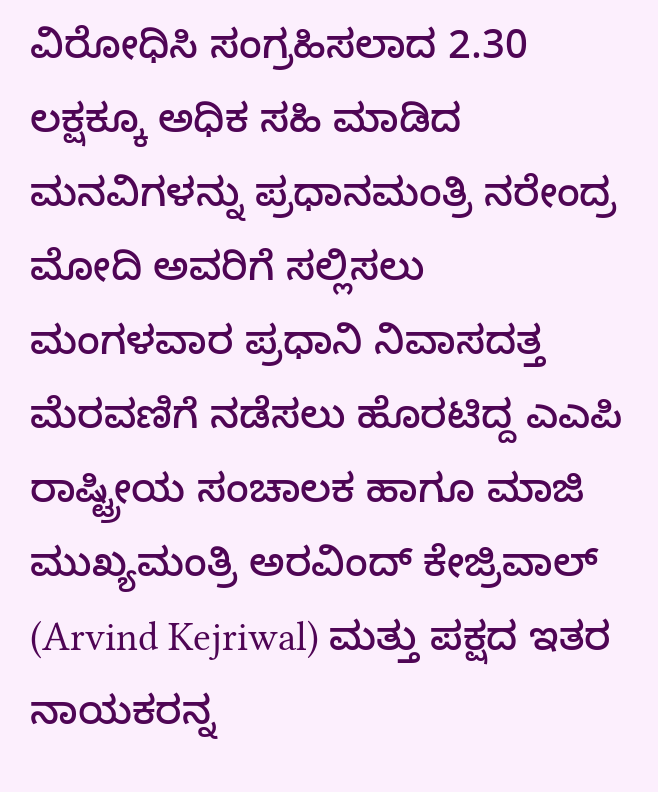ವಿರೋಧಿಸಿ ಸಂಗ್ರಹಿಸಲಾದ 2.30 ಲಕ್ಷಕ್ಕೂ ಅಧಿಕ ಸಹಿ ಮಾಡಿದ ಮನವಿಗಳನ್ನು ಪ್ರಧಾನಮಂತ್ರಿ ನರೇಂದ್ರ ಮೋದಿ ಅವರಿಗೆ ಸಲ್ಲಿಸಲು ಮಂಗಳವಾರ ಪ್ರಧಾನಿ ನಿವಾಸದತ್ತ ಮೆರವಣಿಗೆ ನಡೆಸಲು ಹೊರಟಿದ್ದ ಎಎಪಿ ರಾಷ್ಟ್ರೀಯ ಸಂಚಾಲಕ ಹಾಗೂ ಮಾಜಿ ಮುಖ್ಯಮಂತ್ರಿ ಅರವಿಂದ್ ಕೇಜ್ರಿವಾಲ್ (Arvind Kejriwal) ಮತ್ತು ಪಕ್ಷದ ಇತರ ನಾಯಕರನ್ನ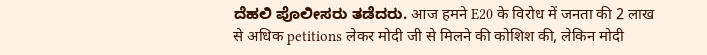ದೆಹಲಿ ಪೊಲೀಸರು ತಡೆದರು. आज हमने E20 के विरोध में जनता की 2 लाख से अधिक petitions लेकर मोदी जी से मिलने की कोशिश की, लेकिन मोदी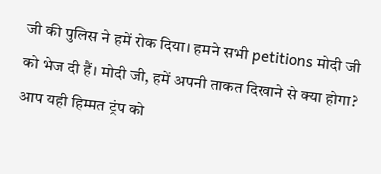जी की पुलिस ने हमें रोक दिया। हमने सभी petitions मोदी जी को भेज दी हैं। मोदी जी, हमें अपनी ताकत दिखाने से क्या होगा? आप यही हिम्मत ट्रंप को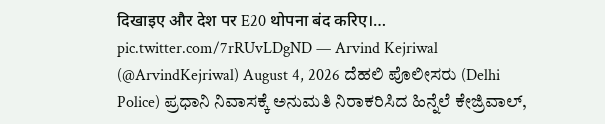दिखाइए और देश पर E20 थोपना बंद करिए।… pic.twitter.com/7rRUvLDgND — Arvind Kejriwal (@ArvindKejriwal) August 4, 2026 ದೆಹಲಿ ಪೊಲೀಸರು (Delhi Police) ಪ್ರಧಾನಿ ನಿವಾಸಕ್ಕೆ ಅನುಮತಿ ನಿರಾಕರಿಸಿದ ಹಿನ್ನೆಲೆ ಕೇಜ್ರಿವಾಲ್,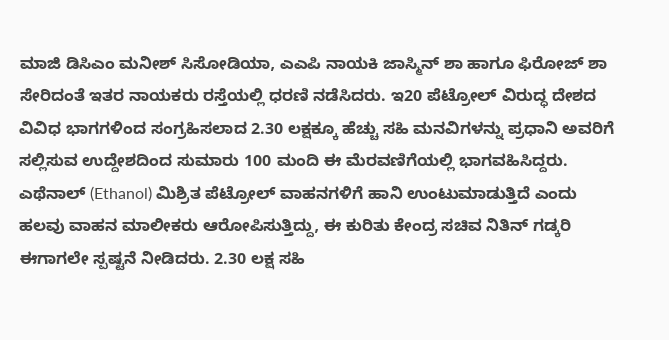ಮಾಜಿ ಡಿಸಿಎಂ ಮನೀಶ್ ಸಿಸೋಡಿಯಾ, ಎಎಪಿ ನಾಯಕಿ ಜಾಸ್ಮಿನ್ ಶಾ ಹಾಗೂ ಫಿರೋಜ್ ಶಾ ಸೇರಿದಂತೆ ಇತರ ನಾಯಕರು ರಸ್ತೆಯಲ್ಲಿ ಧರಣಿ ನಡೆಸಿದರು. ಇ20 ಪೆಟ್ರೋಲ್ ವಿರುದ್ಧ ದೇಶದ ವಿವಿಧ ಭಾಗಗಳಿಂದ ಸಂಗ್ರಹಿಸಲಾದ 2.30 ಲಕ್ಷಕ್ಕೂ ಹೆಚ್ಚು ಸಹಿ ಮನವಿಗಳನ್ನು ಪ್ರಧಾನಿ ಅವರಿಗೆ ಸಲ್ಲಿಸುವ ಉದ್ದೇಶದಿಂದ ಸುಮಾರು 100 ಮಂದಿ ಈ ಮೆರವಣಿಗೆಯಲ್ಲಿ ಭಾಗವಹಿಸಿದ್ದರು. ಎಥೆನಾಲ್ (Ethanol) ಮಿಶ್ರಿತ ಪೆಟ್ರೋಲ್ ವಾಹನಗಳಿಗೆ ಹಾನಿ ಉಂಟುಮಾಡುತ್ತಿದೆ ಎಂದು ಹಲವು ವಾಹನ ಮಾಲೀಕರು ಆರೋಪಿಸುತ್ತಿದ್ದು, ಈ ಕುರಿತು ಕೇಂದ್ರ ಸಚಿವ ನಿತಿನ್ ಗಡ್ಕರಿ ಈಗಾಗಲೇ ಸ್ಪಷ್ಟನೆ ನೀಡಿದರು. 2.30 ಲಕ್ಷ ಸಹಿ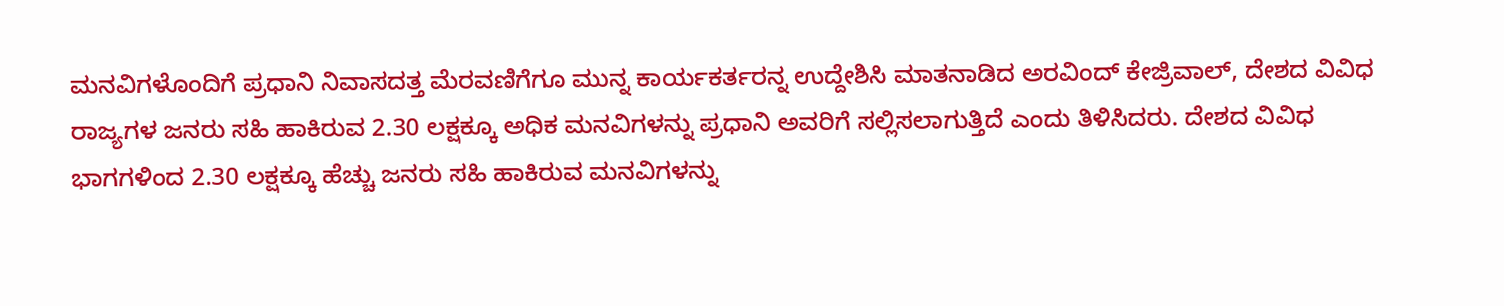ಮನವಿಗಳೊಂದಿಗೆ ಪ್ರಧಾನಿ ನಿವಾಸದತ್ತ ಮೆರವಣಿಗೆಗೂ ಮುನ್ನ ಕಾರ್ಯಕರ್ತರನ್ನ ಉದ್ದೇಶಿಸಿ ಮಾತನಾಡಿದ ಅರವಿಂದ್ ಕೇಜ್ರಿವಾಲ್, ದೇಶದ ವಿವಿಧ ರಾಜ್ಯಗಳ ಜನರು ಸಹಿ ಹಾಕಿರುವ 2.30 ಲಕ್ಷಕ್ಕೂ ಅಧಿಕ ಮನವಿಗಳನ್ನು ಪ್ರಧಾನಿ ಅವರಿಗೆ ಸಲ್ಲಿಸಲಾಗುತ್ತಿದೆ ಎಂದು ತಿಳಿಸಿದರು. ದೇಶದ ವಿವಿಧ ಭಾಗಗಳಿಂದ 2.30 ಲಕ್ಷಕ್ಕೂ ಹೆಚ್ಚು ಜನರು ಸಹಿ ಹಾಕಿರುವ ಮನವಿಗಳನ್ನು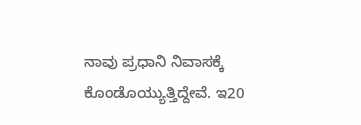ನಾವು ಪ್ರಧಾನಿ ನಿವಾಸಕ್ಕೆ ಕೊಂಡೊಯ್ಯುತ್ತಿದ್ದೇವೆ. ಇ20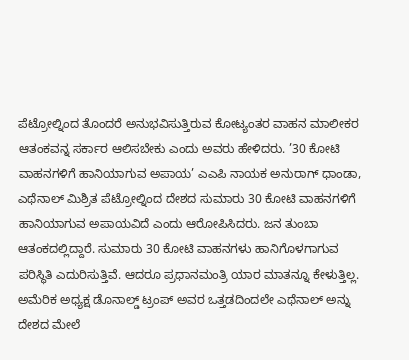ಪೆಟ್ರೋಲ್ನಿಂದ ತೊಂದರೆ ಅನುಭವಿಸುತ್ತಿರುವ ಕೋಟ್ಯಂತರ ವಾಹನ ಮಾಲೀಕರ ಆತಂಕವನ್ನ ಸರ್ಕಾರ ಆಲಿಸಬೇಕು ಎಂದು ಅವರು ಹೇಳಿದರು. ’30 ಕೋಟಿ ವಾಹನಗಳಿಗೆ ಹಾನಿಯಾಗುವ ಅಪಾಯ’ ಎಎಪಿ ನಾಯಕ ಅನುರಾಗ್ ಧಾಂಡಾ, ಎಥೆನಾಲ್ ಮಿಶ್ರಿತ ಪೆಟ್ರೋಲ್ನಿಂದ ದೇಶದ ಸುಮಾರು 30 ಕೋಟಿ ವಾಹನಗಳಿಗೆ ಹಾನಿಯಾಗುವ ಅಪಾಯವಿದೆ ಎಂದು ಆರೋಪಿಸಿದರು. ಜನ ತುಂಬಾ ಆತಂಕದಲ್ಲಿದ್ದಾರೆ. ಸುಮಾರು 30 ಕೋಟಿ ವಾಹನಗಳು ಹಾನಿಗೊಳಗಾಗುವ ಪರಿಸ್ಥಿತಿ ಎದುರಿಸುತ್ತಿವೆ. ಆದರೂ ಪ್ರಧಾನಮಂತ್ರಿ ಯಾರ ಮಾತನ್ನೂ ಕೇಳುತ್ತಿಲ್ಲ. ಅಮೆರಿಕ ಅಧ್ಯಕ್ಷ ಡೊನಾಲ್ಡ್ ಟ್ರಂಪ್ ಅವರ ಒತ್ತಡದಿಂದಲೇ ಎಥೆನಾಲ್ ಅನ್ನು ದೇಶದ ಮೇಲೆ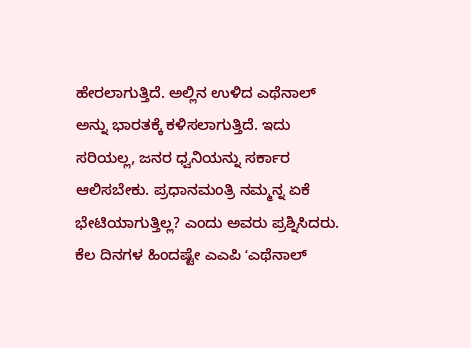ಹೇರಲಾಗುತ್ತಿದೆ. ಅಲ್ಲಿನ ಉಳಿದ ಎಥೆನಾಲ್ ಅನ್ನು ಭಾರತಕ್ಕೆ ಕಳಿಸಲಾಗುತ್ತಿದೆ. ಇದು ಸರಿಯಲ್ಲ, ಜನರ ಧ್ವನಿಯನ್ನು ಸರ್ಕಾರ ಆಲಿಸಬೇಕು. ಪ್ರಧಾನಮಂತ್ರಿ ನಮ್ಮನ್ನ ಏಕೆ ಭೇಟಿಯಾಗುತ್ತಿಲ್ಲ? ಎಂದು ಅವರು ಪ್ರಶ್ನಿಸಿದರು. ಕೆಲ ದಿನಗಳ ಹಿಂದಷ್ಟೇ ಎಎಪಿ ʻಎಥೆನಾಲ್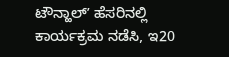ಟೌನ್ಹಾಲ್ʼ ಹೆಸರಿನಲ್ಲಿ ಕಾರ್ಯಕ್ರಮ ನಡೆಸಿ, ಇ20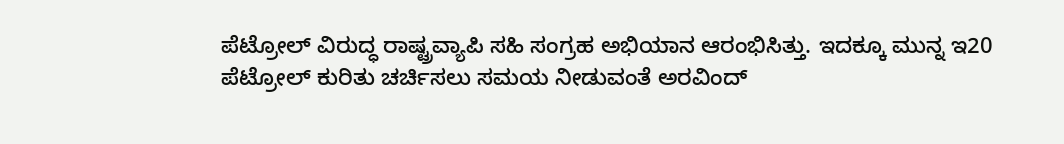ಪೆಟ್ರೋಲ್ ವಿರುದ್ಧ ರಾಷ್ಟ್ರವ್ಯಾಪಿ ಸಹಿ ಸಂಗ್ರಹ ಅಭಿಯಾನ ಆರಂಭಿಸಿತ್ತು. ಇದಕ್ಕೂ ಮುನ್ನ ಇ20 ಪೆಟ್ರೋಲ್ ಕುರಿತು ಚರ್ಚಿಸಲು ಸಮಯ ನೀಡುವಂತೆ ಅರವಿಂದ್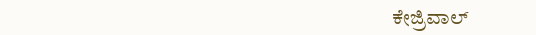ಕೇಜ್ರಿವಾಲ್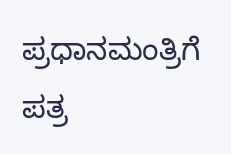ಪ್ರಧಾನಮಂತ್ರಿಗೆ ಪತ್ರ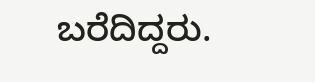ಬರೆದಿದ್ದರು.